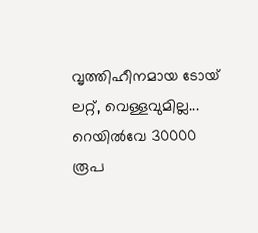വൃത്തിഹീനമായ ടോയ് ലറ്റ്, വെള്ളവുമില്ല... റെയില്‍വേ 30000 രൂപ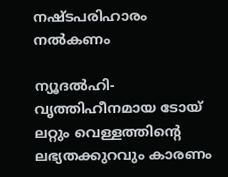നഷ്ടപരിഹാരം നല്‍കണം

ന്യൂദല്‍ഹി- വൃത്തിഹീനമായ ടോയ് ലറ്റും വെള്ളത്തിന്റെ ലഭ്യതക്കുറവും കാരണം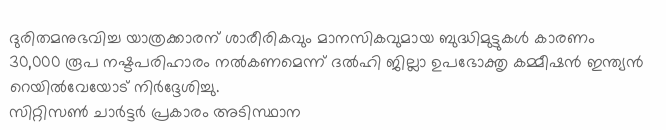ദുരിതമനുഭവിച്ച യാത്രക്കാരന് ശാരീരികവും മാനസികവുമായ ബുദ്ധിമുട്ടുകള്‍ കാരണം 30,000 രൂപ നഷ്ടപരിഹാരം നല്‍കണമെന്ന് ദല്‍ഹി ജില്ലാ ഉപഭോക്തൃ കമ്മീഷന്‍ ഇന്ത്യന്‍ റെയില്‍വേയോട് നിര്‍ദ്ദേശിച്ചു.
സിറ്റിസണ്‍ ചാര്‍ട്ടര്‍ പ്രകാരം അടിസ്ഥാന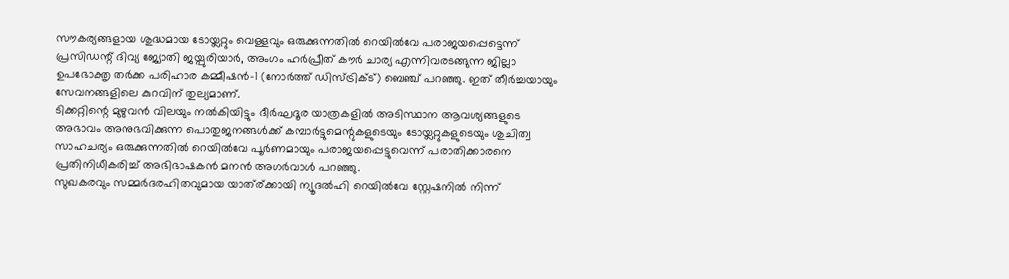സൗകര്യങ്ങളായ ശുദ്ധമായ ടോയ്ലറ്റും വെള്ളവും ഒരുക്കുന്നതില്‍ റെയില്‍വേ പരാജയപ്പെട്ടെന്ന് പ്രസിഡന്റ് ദിവ്യ ജ്യോതി ജയ്പുരിയാര്‍, അംഗം ഹര്‍പ്രീത് കൗര്‍ ചാര്യ എന്നിവരടങ്ങുന്ന ജില്ലാ ഉപഭോക്തൃ തര്‍ക്ക പരിഹാര കമ്മീഷന്‍-1 (നോര്‍ത്ത് ഡിസ്ട്രിക്ട്) ബെഞ്ച് പറഞ്ഞു. ഇത് തീര്‍ച്ചയായും സേവനങ്ങളിലെ കുറവിന് തുല്യമാണ്.
ടിക്കറ്റിന്റെ മുഴുവന്‍ വിലയും നല്‍കിയിട്ടും ദീര്‍ഘദൂര യാത്രകളില്‍ അടിസ്ഥാന ആവശ്യങ്ങളുടെ അഭാവം അനുഭവിക്കുന്ന പൊതുജനങ്ങള്‍ക്ക് കമ്പാര്‍ട്ടുമെന്റുകളുടെയും ടോയ്ലറ്റുകളുടെയും ശുചിത്വ സാഹചര്യം ഒരുക്കുന്നതില്‍ റെയില്‍വേ പൂര്‍ണമായും പരാജയപ്പെട്ടുവെന്ന് പരാതിക്കാരനെ പ്രതിനിധീകരിച്ച് അഭിഭാഷകന്‍ മനന്‍ അഗര്‍വാള്‍ പറഞ്ഞു.
സുഖകരവും സമ്മര്‍ദരഹിതവുമായ യാത്ര്ക്കായി ന്യൂദല്‍ഹി റെയില്‍വേ സ്റ്റേഷനില്‍ നിന്ന്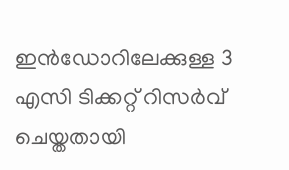ഇന്‍ഡോറിലേക്കുള്ള 3 എസി ടിക്കറ്റ് റിസര്‍വ് ചെയ്തതായി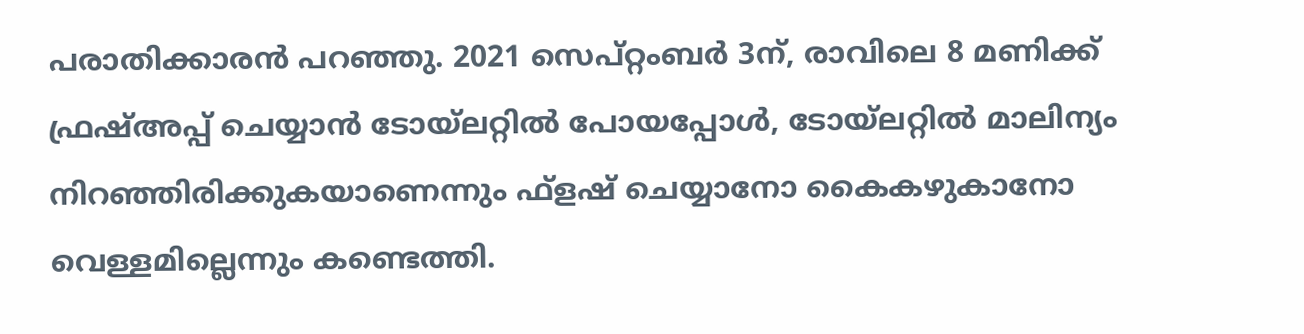പരാതിക്കാരന്‍ പറഞ്ഞു. 2021 സെപ്റ്റംബര്‍ 3ന്, രാവിലെ 8 മണിക്ക് ഫ്രഷ്അപ്പ് ചെയ്യാന്‍ ടോയ്ലറ്റില്‍ പോയപ്പോള്‍, ടോയ്ലറ്റില്‍ മാലിന്യം നിറഞ്ഞിരിക്കുകയാണെന്നും ഫ്‌ളഷ് ചെയ്യാനോ കൈകഴുകാനോ വെള്ളമില്ലെന്നും കണ്ടെത്തി.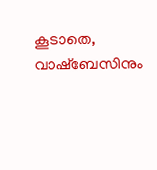കൂടാതെ, വാഷ്ബേസിനും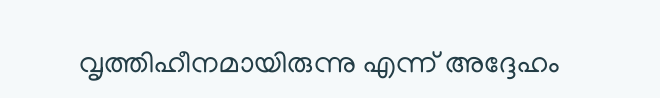വൃത്തിഹീനമായിരുന്നു എന്ന് അദ്ദേഹം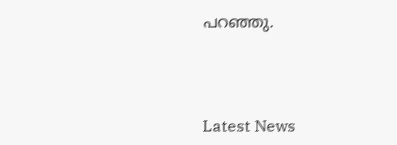പറഞ്ഞു.



Latest News